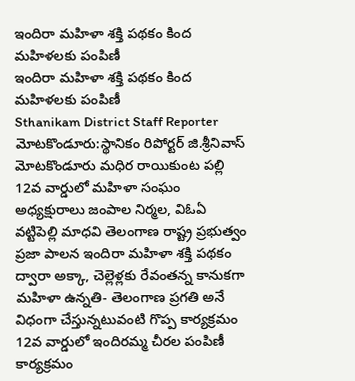ఇందిరా మహిళా శక్తి పథకం కింద మహిళలకు పంపిణీ
ఇందిరా మహిళా శక్తి పథకం కింద మహిళలకు పంపిణీ
Sthanikam District Staff Reporter
మోటకొండూరు:స్థానికం రిపోర్టర్ జి.శ్రీనివాస్
మోటకొండూరు మధిర రాయికుంట పల్లి 12వ వార్డులో మహిళా సంఘం అధ్యక్షురాలు జంపాల నిర్మల, విఓఏ వట్టిపెల్లి మాధవి తెలంగాణ రాష్ట్ర ప్రభుత్వం ప్రజా పాలన ఇందిరా మహిళా శక్తి పథకం ద్వారా అక్కా, చెల్లెళ్లకు రేవంతన్న కానుకగా మహిళా ఉన్నతి- తెలంగాణ ప్రగతి అనే విధంగా చేస్తున్నటువంటి గొప్ప కార్యక్రమం 12వ వార్డులో ఇందిరమ్మ చీరల పంపిణీ కార్యక్రమం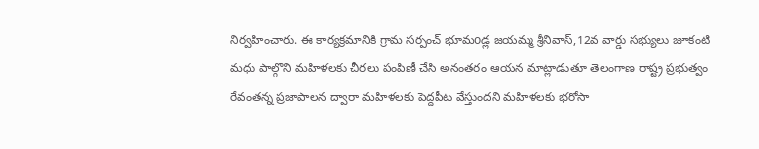నిర్వహించారు. ఈ కార్యక్రమానికి గ్రామ సర్పంచ్ భూమoడ్ల జయమ్మ శ్రీనివాస్,12వ వార్డు సభ్యులు జూకంటి మధు పాల్గొని మహిళలకు చీరలు పంపిణీ చేసి అనంతరం ఆయన మాట్లాడుతూ తెలంగాణ రాష్ట్ర ప్రభుత్వం రేవంతన్న ప్రజాపాలన ద్వారా మహిళలకు పెద్దపీట వేస్తుందని మహిళలకు భరోసా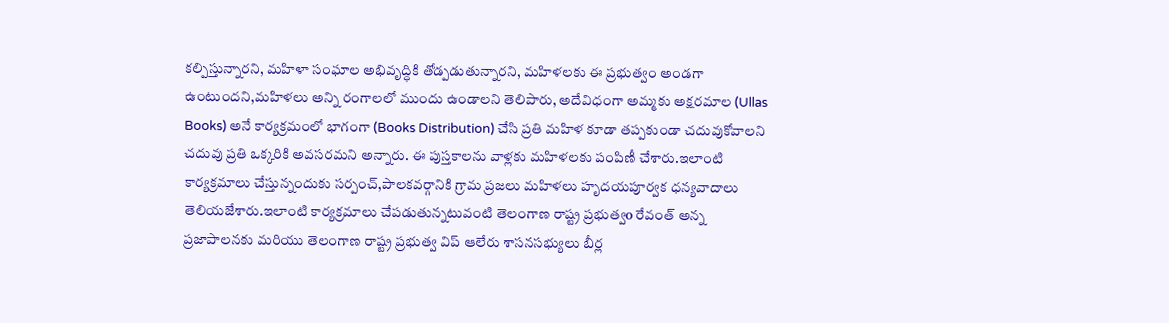కల్పిస్తున్నారని, మహిళా సంఘాల అభివృద్ధికి తోడ్పడుతున్నారని, మహిళలకు ఈ ప్రభుత్వం అండగా ఉంటుందని,మహిళలు అన్ని రంగాలలో ముందు ఉండాలని తెలిపారు, అదేవిధంగా అమ్మకు అక్షరమాల (Ullas Books) అనే కార్యక్రమంలో భాగంగా (Books Distribution) చేసి ప్రతి మహిళ కూడా తప్పకుండా చదువుకోవాలని చదువు ప్రతి ఒక్కరికి అవసరమని అన్నారు. ఈ పుస్తకాలను వాళ్లకు మహిళలకు పంపిణీ చేశారు.ఇలాంటి కార్యక్రమాలు చేస్తున్నందుకు సర్పంచ్,పాలకవర్గానికి గ్రామ ప్రజలు మహిళలు హృదయపూర్వక ధన్యవాదాలు తెలియజేశారు.ఇలాంటి కార్యక్రమాలు చేపడుతున్నటువంటి తెలంగాణ రాష్ట్ర ప్రభుత్వo రేవంత్ అన్న ప్రజాపాలనకు మరియు తెలంగాణ రాష్ట్ర ప్రభుత్వ విప్ ఆలేరు శాసనసభ్యులు బీర్ల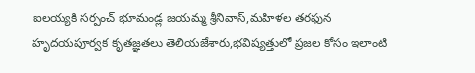ఐలయ్యకి సర్పంచ్ భూమండ్ల జయమ్మ శ్రీనివాస్,మహిళల తరఫున హృదయపూర్వక కృతజ్ఞతలు తెలియజేశారు,భవిష్యత్తులో ప్రజల కోసం ఇలాంటి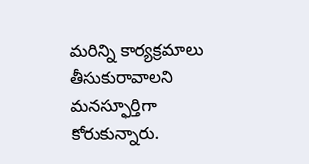మరిన్ని కార్యక్రమాలు తీసుకురావాలని మనస్ఫూర్తిగా కోరుకున్నారు.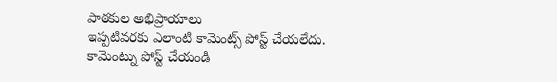పాఠకుల అభిప్రాయాలు
ఇప్పటివరకు ఎలాంటి కామెంట్స్ పోస్ట్ చేయలేదు.
కామెంట్ను పోస్ట్ చేయండి